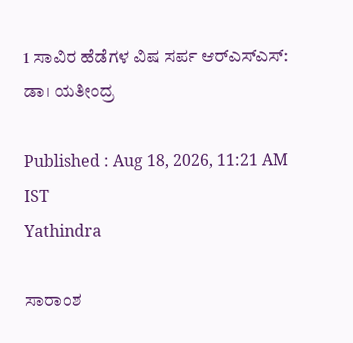1 ಸಾವಿರ ಹೆಡೆಗಳ ವಿಷ ಸರ್ಪ ಆರ್‌ಎಸ್‌ಎಸ್‌: ಡಾ। ಯತೀಂದ್ರ

Published : Aug 18, 2026, 11:21 AM IST
Yathindra

ಸಾರಾಂಶ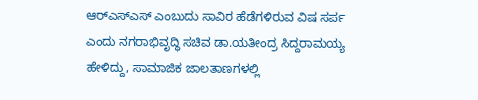ಆರ್‌ಎಸ್ಎಸ್ ಎಂಬುದು ಸಾವಿರ ಹೆಡೆಗಳಿರುವ ವಿಷ ಸರ್ಪ ಎಂದು ನಗರಾಭಿವೃದ್ಧಿ ಸಚಿವ ಡಾ.ಯತೀಂದ್ರ ಸಿದ್ದರಾಮಯ್ಯ ಹೇಳಿದ್ದು, ಸಾಮಾಜಿಕ ಜಾಲತಾಣಗಳಲ್ಲಿ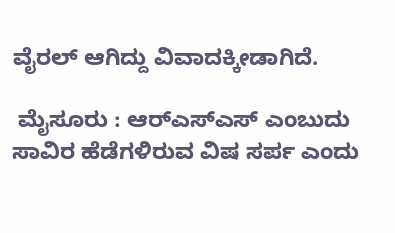ವೈರಲ್‌ ಆಗಿದ್ದು ವಿವಾದಕ್ಕೀಡಾಗಿದೆ.

 ಮೈಸೂರು : ಆರ್‌ಎಸ್ಎಸ್ ಎಂಬುದು ಸಾವಿರ ಹೆಡೆಗಳಿರುವ ವಿಷ ಸರ್ಪ ಎಂದು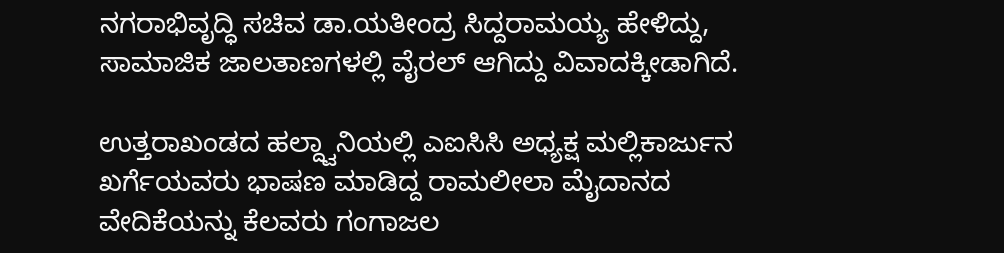ನಗರಾಭಿವೃದ್ಧಿ ಸಚಿವ ಡಾ.ಯತೀಂದ್ರ ಸಿದ್ದರಾಮಯ್ಯ ಹೇಳಿದ್ದು, ಸಾಮಾಜಿಕ ಜಾಲತಾಣಗಳಲ್ಲಿ ವೈರಲ್‌ ಆಗಿದ್ದು ವಿವಾದಕ್ಕೀಡಾಗಿದೆ.

ಉತ್ತರಾಖಂಡದ ಹಲ್ದ್ವಾನಿಯಲ್ಲಿ ಎಐಸಿಸಿ ಅಧ್ಯಕ್ಷ ಮಲ್ಲಿಕಾರ್ಜುನ ಖರ್ಗೆಯವರು ಭಾಷಣ ಮಾಡಿದ್ದ ರಾಮಲೀಲಾ ಮೈದಾನದ ವೇದಿಕೆಯನ್ನು ಕೆಲವರು ಗಂಗಾಜಲ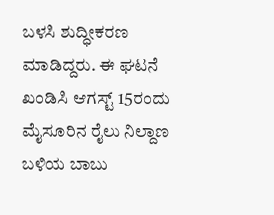ಬಳಸಿ ಶುದ್ಧೀಕರಣ ಮಾಡಿದ್ದರು. ಈ ಘಟನೆ ಖಂಡಿಸಿ ಆಗಸ್ಟ್‌ 15ರಂದು ಮೈಸೂರಿನ ರೈಲು ನಿಲ್ದಾಣ ಬಳಿಯ ಬಾಬು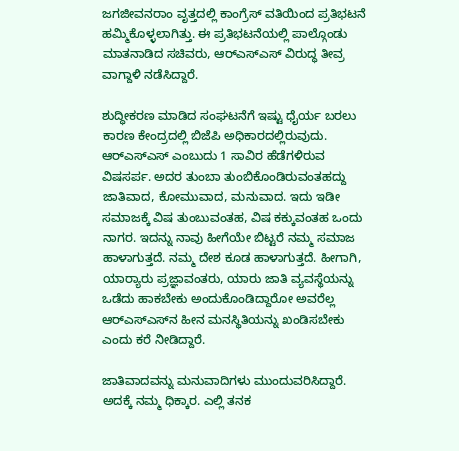ಜಗಜೀವನರಾಂ ವೃತ್ತದಲ್ಲಿ ಕಾಂಗ್ರೆಸ್‌ ವತಿಯಿಂದ ಪ್ರತಿಭಟನೆ ಹಮ್ಮಿಕೊಳ್ಳಲಾಗಿತ್ತು. ಈ ಪ್ರತಿಭಟನೆಯಲ್ಲಿ ಪಾಲ್ಗೊಂಡು ಮಾತನಾಡಿದ ಸಚಿವರು, ಆರ್‌ಎಸ್‌ಎಸ್‌ ವಿರುದ್ಧ ತೀವ್ರ ವಾಗ್ದಾಳಿ ನಡೆಸಿದ್ದಾರೆ.

ಶುದ್ಧೀಕರಣ ಮಾಡಿದ ಸಂಘಟನೆಗೆ ಇಷ್ಟು ಧೈರ್ಯ ಬರಲು ಕಾರಣ ಕೇಂದ್ರದಲ್ಲಿ ಬಿಜೆಪಿ ಅಧಿಕಾರದಲ್ಲಿರುವುದು. ಆರ್‌ಎಸ್ಎಸ್ ಎಂಬುದು 1 ಸಾವಿರ ಹೆಡೆಗಳಿರುವ ವಿಷಸರ್ಪ. ಅದರ ತುಂಬಾ ತುಂಬಿಕೊಂಡಿರುವಂತಹದ್ದು ಜಾತಿವಾದ, ಕೋಮುವಾದ, ಮನುವಾದ. ಇದು ಇಡೀ ಸಮಾಜಕ್ಕೆ ವಿಷ ತುಂಬುವಂತಹ, ವಿಷ ಕಕ್ಕುವಂತಹ ಒಂದು ನಾಗರ. ಇದನ್ನು ನಾವು ಹೀಗೆಯೇ ಬಿಟ್ಟರೆ ನಮ್ಮ ಸಮಾಜ ಹಾಳಾಗುತ್ತದೆ. ನಮ್ಮ ದೇಶ ಕೂಡ ಹಾಳಾಗುತ್ತದೆ. ಹೀಗಾಗಿ, ಯಾರ್‍ಯಾರು ಪ್ರಜ್ಞಾವಂತರು, ಯಾರು ಜಾತಿ ವ್ಯವಸ್ಥೆಯನ್ನು ಒಡೆದು ಹಾಕಬೇಕು ಅಂದುಕೊಂಡಿದ್ದಾರೋ ಅವರೆಲ್ಲ ಆರ್‌ಎಸ್ಎಸ್‌ನ ಹೀನ ಮನಸ್ಥಿತಿಯನ್ನು ಖಂಡಿಸಬೇಕು ಎಂದು ಕರೆ ನೀಡಿದ್ದಾರೆ.

ಜಾತಿವಾದವನ್ನು ಮನುವಾದಿಗಳು ಮುಂದುವರಿಸಿದ್ದಾರೆ. ಅದಕ್ಕೆ ನಮ್ಮ ಧಿಕ್ಕಾರ. ಎಲ್ಲಿ ತನಕ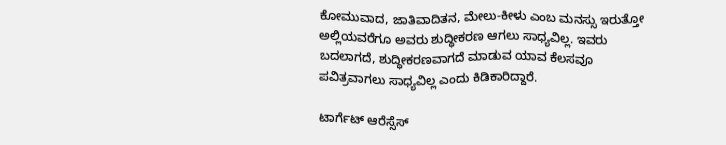ಕೋಮುವಾದ, ಜಾತಿವಾದಿತನ, ಮೇಲು-ಕೀಳು ಎಂಬ ಮನಸ್ಸು ಇರುತ್ತೋ ಅಲ್ಲಿಯವರೆಗೂ ಅವರು ಶುದ್ಧೀಕರಣ ಆಗಲು ಸಾಧ್ಯವಿಲ್ಲ. ಇವರು ಬದಲಾಗದೆ, ಶುದ್ಧೀಕರಣವಾಗದೆ ಮಾಡುವ ಯಾವ ಕೆಲಸವೂ ಪವಿತ್ರವಾಗಲು ಸಾಧ್ಯವಿಲ್ಲ ಎಂದು ಕಿಡಿಕಾರಿದ್ದಾರೆ.

ಟಾರ್ಗೆಟ್‌ ಆರೆಸ್ಸೆಸ್‌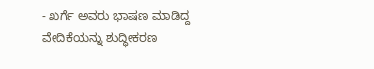- ಖರ್ಗೆ ಅವರು ಭಾಷಣ ಮಾಡಿದ್ದ ವೇದಿಕೆಯನ್ನು ಶುದ್ಧೀಕರಣ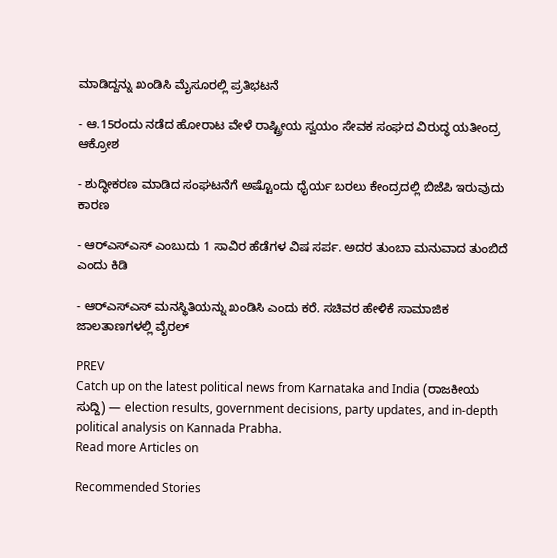ಮಾಡಿದ್ದನ್ನು ಖಂಡಿಸಿ ಮೈಸೂರಲ್ಲಿ ಪ್ರತಿಭಟನೆ

- ಆ.15ರಂದು ನಡೆದ ಹೋರಾಟ ವೇಳೆ ರಾಷ್ಟ್ರೀಯ ಸ್ವಯಂ ಸೇವಕ ಸಂಘದ ವಿರುದ್ಧ ಯತೀಂದ್ರ ಆಕ್ರೋಶ

- ಶುದ್ಧೀಕರಣ ಮಾಡಿದ ಸಂಘಟನೆಗೆ ಅಷ್ಟೊಂದು ಧೈರ್ಯ ಬರಲು ಕೇಂದ್ರದಲ್ಲಿ ಬಿಜೆಪಿ ಇರುವುದು ಕಾರಣ

- ಆರ್‌ಎಸ್‌ಎಸ್‌ ಎಂಬುದು 1 ಸಾವಿರ ಹೆಡೆಗಳ ವಿಷ ಸರ್ಪ. ಅದರ ತುಂಬಾ ಮನುವಾದ ತುಂಬಿದೆ ಎಂದು ಕಿಡಿ

- ಆರ್‌ಎಸ್‌ಎಸ್‌ ಮನಸ್ಥಿತಿಯನ್ನು ಖಂಡಿಸಿ ಎಂದು ಕರೆ. ಸಚಿವರ ಹೇಳಿಕೆ ಸಾಮಾಜಿಕ ಜಾಲತಾಣಗಳಲ್ಲಿ ವೈರಲ್‌

PREV
Catch up on the latest political news from Karnataka and India (ರಾಜಕೀಯ ಸುದ್ದಿ) — election results, government decisions, party updates, and in-depth political analysis on Kannada Prabha.
Read more Articles on

Recommended Stories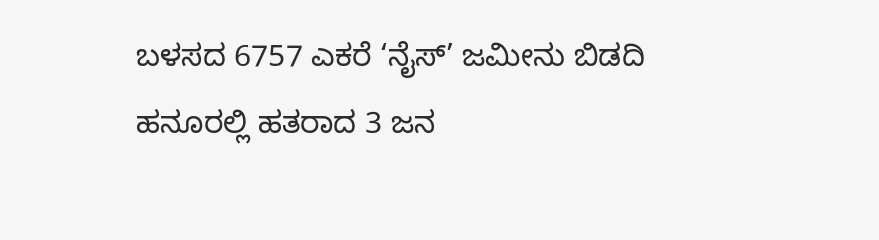ಬಳಸದ 6757 ಎಕರೆ ‘ನೈಸ್‌’ ಜಮೀನು ಬಿಡದಿ
ಹನೂರಲ್ಲಿ ಹತರಾದ 3 ಜನ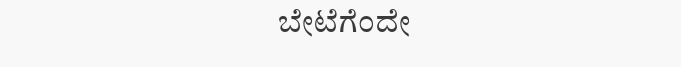ಬೇಟೆಗೆಂದೇ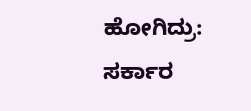ಹೋಗಿದ್ರು: ಸರ್ಕಾರ